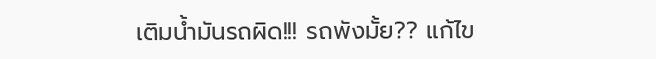เติมน้ำมันรถผิด!!! รถพังมั้ย?? แก้ไข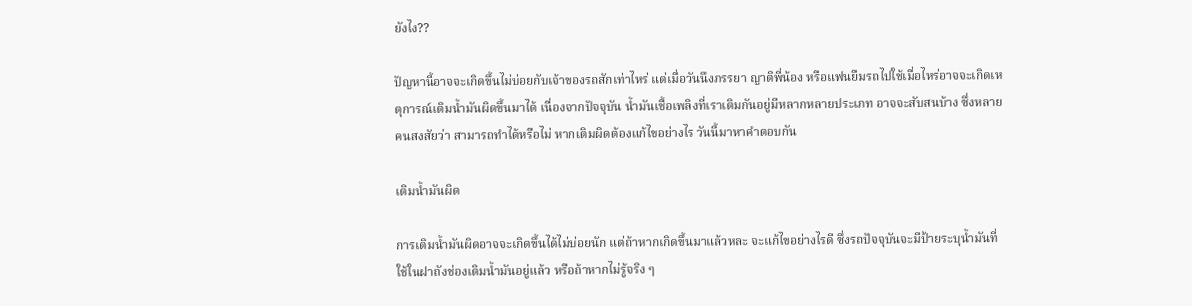ยังไง??

ปัญหานี้อาจจะเกิดขึ้นไม่บ่อยกับเจ้าของรถสักเท่าไหร่ แต่เมื่อวันนึงภรรยา ญาติพี่น้อง หรือแฟนยืมรถไปใช้เมื่อไหร่อาจจะเกิดเหตุการณ์เติมน้ำมันผิดขึ้นมาได้ เนื่องจากปัจจุบัน น้ำมันเชื้อเพลิงที่เราเติมกันอยู่มีหลากหลายประเภท อาจจะสับสนบ้าง ซึ่งหลายคนสงสัยว่า สามารถทำได้หรือไม่ หากเติมผิดต้องแก้ไขอย่างไร วันนี้มาหาคำตอบกัน

เติมน้ำมันผิด

การเติมน้ำมันผิดอาจจะเกิดขึ้นได้ไม่บ่อยนัก แต่ถ้าหากเกิดขึ้นมาแล้วหละ จะแก้ไขอย่างไรดี ซึ่งรถปัจจุบันจะมีป้ายระบุน้ำมันที่ใช้ในฝาถังช่องเติมน้ำมันอยู่แล้ว หรือถ้าหากไม่รู้จริง ๆ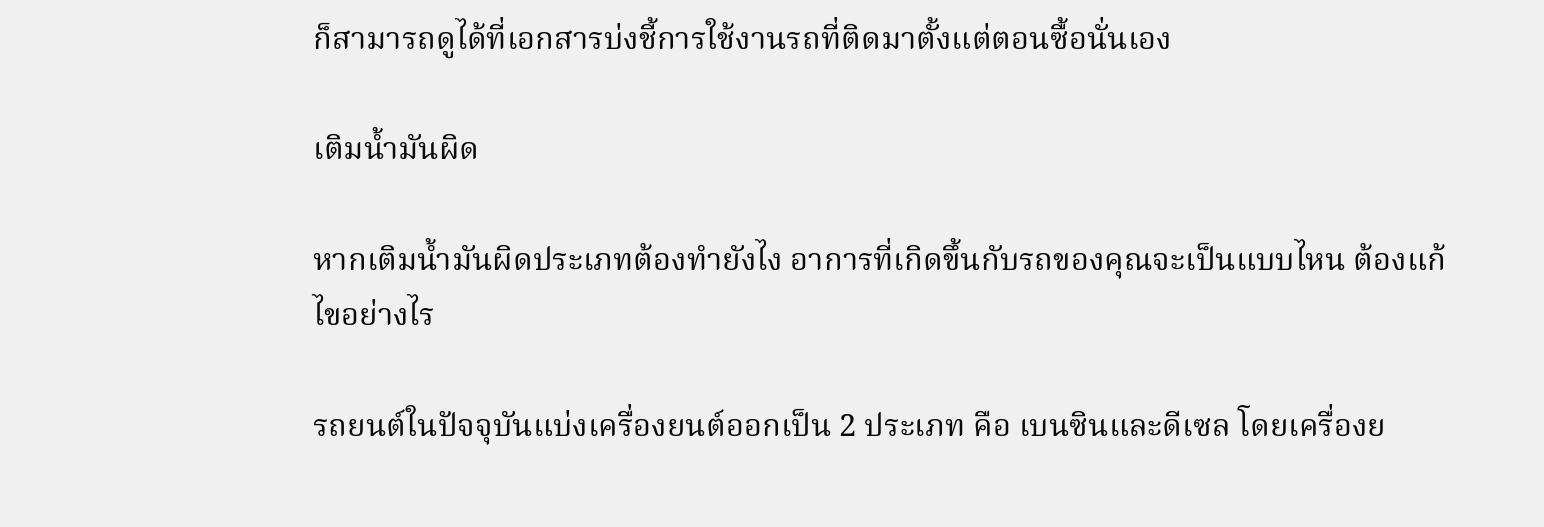ก็สามารถดูได้ที่เอกสารบ่งชี้การใช้งานรถที่ติดมาตั้งแต่ตอนซื้อนั่นเอง

เติมน้ำมันผิด

หากเติมน้ำมันผิดประเภทต้องทำยังไง อาการที่เกิดขึ้นกับรถของคุณจะเป็นแบบไหน ต้องแก้ไขอย่างไร

รถยนต์ในปัจจุบันแบ่งเครื่องยนต์ออกเป็น 2 ประเภท คือ เบนซินและดีเซล โดยเครื่องย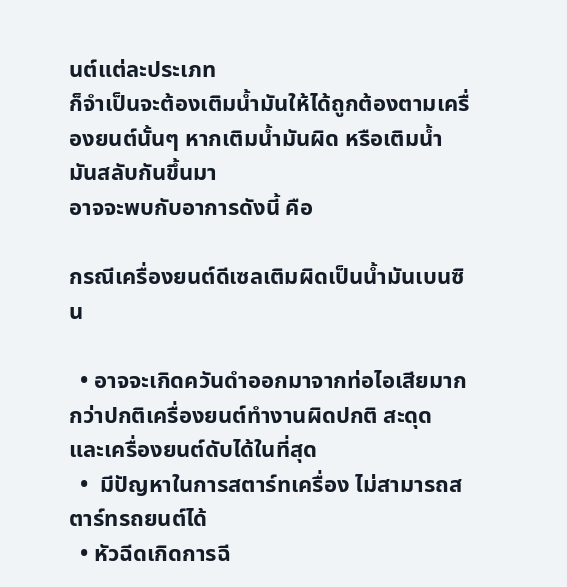นต์แต่ละประเภท
ก็จำเป็นจะต้องเติมน้ำมันให้ได้ถูกต้องตามเครื่องยนต์นั้นๆ หากเติมน้ำมันผิด หรือเติมน้ำมันสลับกันขึ้นมา
อาจจะพบกับอาการดังนี้ คือ

กรณีเครื่องยนต์ดีเซลเติมผิดเป็นน้ำมันเบนซิน

  • อาจจะเกิดควันดำออกมาจากท่อไอเสียมากกว่าปกติเครื่องยนต์ทำงานผิดปกติ สะดุด และเครื่องยนต์ดับได้ในที่สุด
  •  มีปัญหาในการสตาร์ทเครื่อง ไม่สามารถสตาร์ทรถยนต์ได้
  • หัวฉีดเกิดการฉี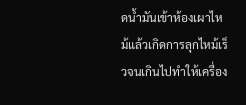ดน้ำมันเข้าห้องเผาไหม้แล้วเกิดการลุกไหม้เร็วจนเกินไปทำให้เครื่อง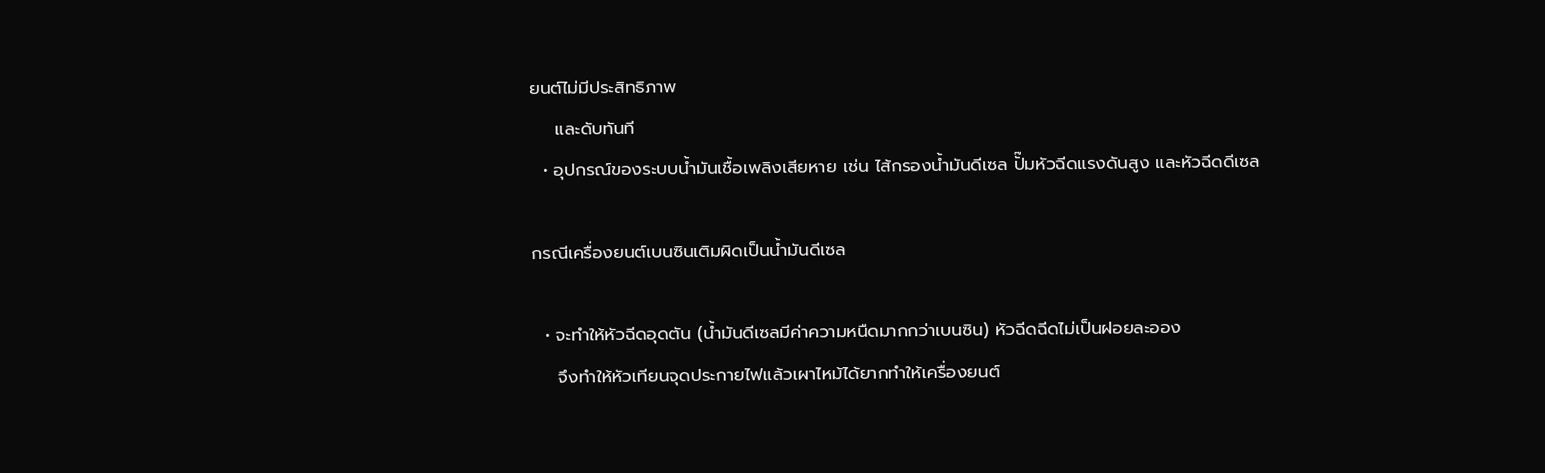ยนต์ไม่มีประสิทธิภาพ
    และดับทันที
  • อุปกรณ์ของระบบน้ำมันเชื้อเพลิงเสียหาย เช่น ไส้กรองน้ำมันดีเซล ปั๊มหัวฉีดแรงดันสูง และหัวฉีดดีเซล

กรณีเครื่องยนต์เบนซินเติมผิดเป็นน้ำมันดีเซล

  • จะทำให้หัวฉีดอุดตัน (น้ำมันดีเซลมีค่าความหนืดมากกว่าเบนซิน) หัวฉีดฉีดไม่เป็นฝอยละออง
    จึงทำให้หัวเทียนจุดประกายไฟแล้วเผาไหม้ได้ยากทำให้เครื่องยนต์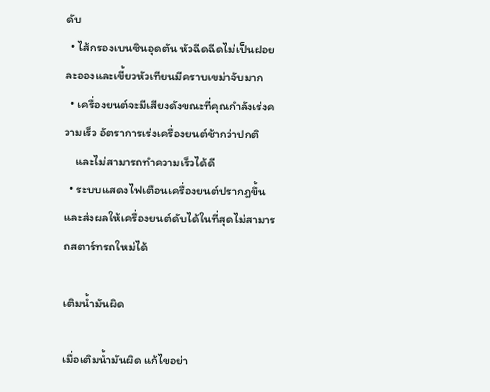ดับ
  • ไส้กรองเบนซินอุดตัน หัวฉีดฉีดไม่เป็นฝอยละอองและเขี้ยวหัวเทียนมีคราบเขม่าจับมาก
  • เครื่องยนต์จะมีเสียงดังขณะที่คุณกำลังเร่งความเร็ว อัตราการเร่งเครื่องยนต์ช้ากว่าปกติ
    และไม่สามารถทำความเร็วได้ดี
  • ระบบแสดงไฟเตือนเครื่องยนต์ปรากฎขึ้น และส่งผลให้เครื่องยนต์ดับได้ในที่สุดไม่สามารถสตาร์ทรถใหม่ได้

เติมน้ำมันผิด

เมื่อเติมน้ำมันผิด แก้ไขอย่า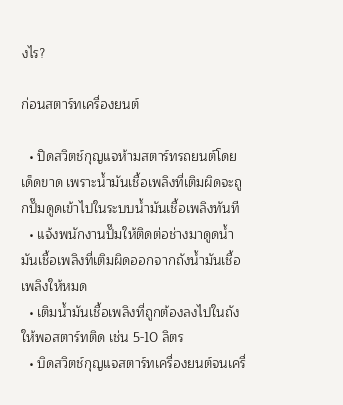งไร?

ก่อนสตาร์ทเครื่องยนต์

  • ปิดสวิตช์กุญแจห้ามสตาร์ทรถยนต์โดยเด็ดขาด เพราะน้ำมันเชื้อเพลิงที่เติมผิดจะถูกปั๊มดูดเข้าไปในระบบน้ำมันเชื้อเพลิงทันที
  • แจ้งพนักงานปั๊มให้ติดต่อช่างมาดูดน้ำมันเชื้อเพลิงที่เติมผิดออกจากถังน้ำมันเชื้อเพลิงให้หมด
  • เติมน้ำมันเชื้อเพลิงที่ถูกต้องลงไปในถังให้พอสตาร์ทติด เช่น 5-10 ลิตร
  • บิดสวิตช์กุญแจสตาร์ทเครื่องยนต์จนเครื่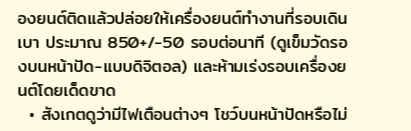องยนต์ติดแล้วปล่อยให้เครื่องยนต์ทำงานที่รอบเดินเบา ประมาณ 850+/-50 รอบต่อนาที (ดูเข็มวัดรองบนหน้าปัด-แบบดิจิตอล) และห้ามเร่งรอบเครื่องยนต์โดยเด็ดขาด
  • สังเกตดูว่ามีไฟเตือนต่างๆ โชว์บนหน้าปัดหรือไม่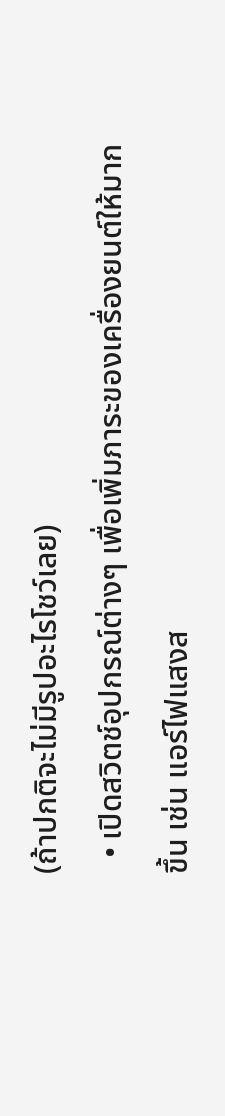(ถ้าปกติจะไม่มีรูปอะไรโชว์เลย)
  • เปิดสวิตช์อุปกรณ์ต่างๆ เพื่อเพิ่มภาระของเครื่องยนต์ให้มากขึ้น เช่น แอร์ไฟแสงส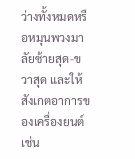ว่างทั้งหมดหรือหมุนพวงมาลัยซ้ายสุด-ขวาสุด และให้สังเกตอาการของเครื่องยนต์ เช่น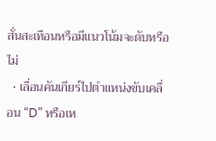สั่นสะเทือนหรือมีแนวโน้มจะดับหรือไม่
  • เลื่อนคันเกียร์ไปตำแหน่งขับเคลื่อน “D” หรือเห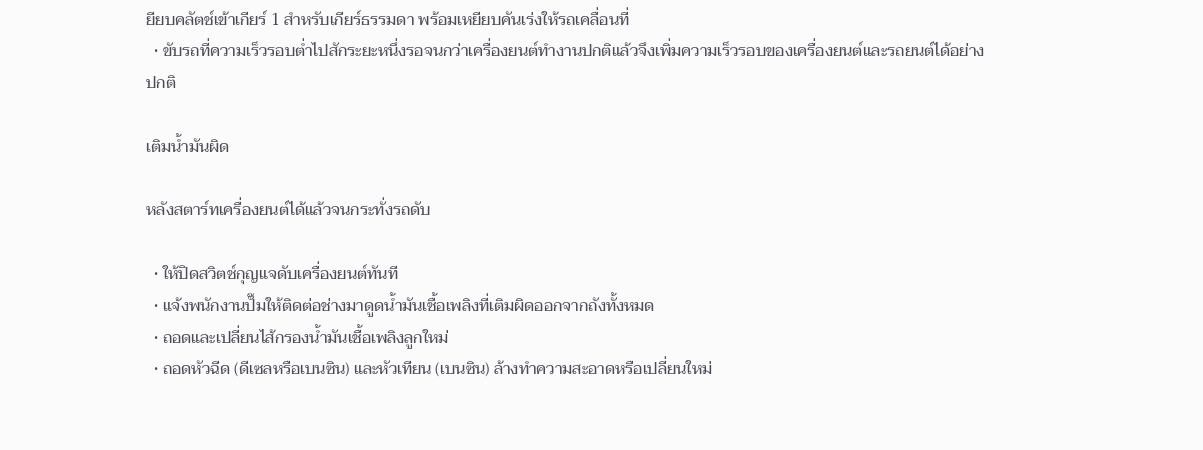ยียบคลัตช์เข้าเกียร์ 1 สำหรับเกียร์ธรรมดา พร้อมเหยียบคันเร่งให้รถเคลื่อนที่
  • ขับรถที่ความเร็วรอบต่ำไปสักระยะหนึ่งรอจนกว่าเครื่องยนต์ทำงานปกติแล้วจึงเพิ่มความเร็วรอบของเครื่องยนต์และรถยนต์ได้อย่างปกติ

เติมน้ำมันผิด

หลังสตาร์ทเครื่องยนต์ได้แล้วจนกระทั่งรถดับ

  • ให้ปิดสวิตช์กุญแจดับเครื่องยนต์ทันที
  • แจ้งพนักงานปั๊มให้ติดต่อช่างมาดูดน้ำมันเชื้อเพลิงที่เติมผิดออกจากถังทั้งหมด
  • ถอดและเปลี่ยนไส้กรองน้ำมันเชื้อเพลิงลูกใหม่
  • ถอดหัวฉีด (ดีเซลหรือเบนซิน) และหัวเทียน (เบนซิน) ล้างทำความสะอาดหรือเปลี่ยนใหม่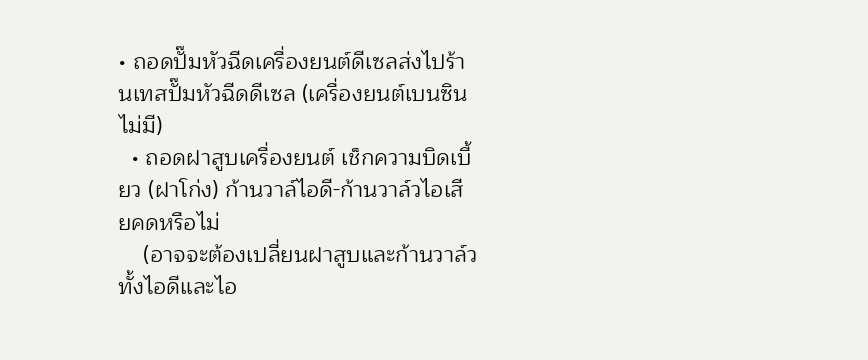• ถอดปั๊มหัวฉีดเครื่องยนต์ดีเซลส่งไปร้านเทสปั๊มหัวฉีดดีเซล (เครื่องยนต์เบนซินไม่มี)
  • ถอดฝาสูบเครื่องยนต์ เช็กความบิดเบี้ยว (ฝาโก่ง) ก้านวาล์ไอดี-ก้านวาล์วไอเสียคดหรือไม่
    (อาจจะต้องเปลี่ยนฝาสูบและก้านวาล์วทั้งไอดีและไอ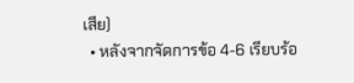เสีย)
  • หลังจากจัดการข้อ 4-6 เรียบร้อ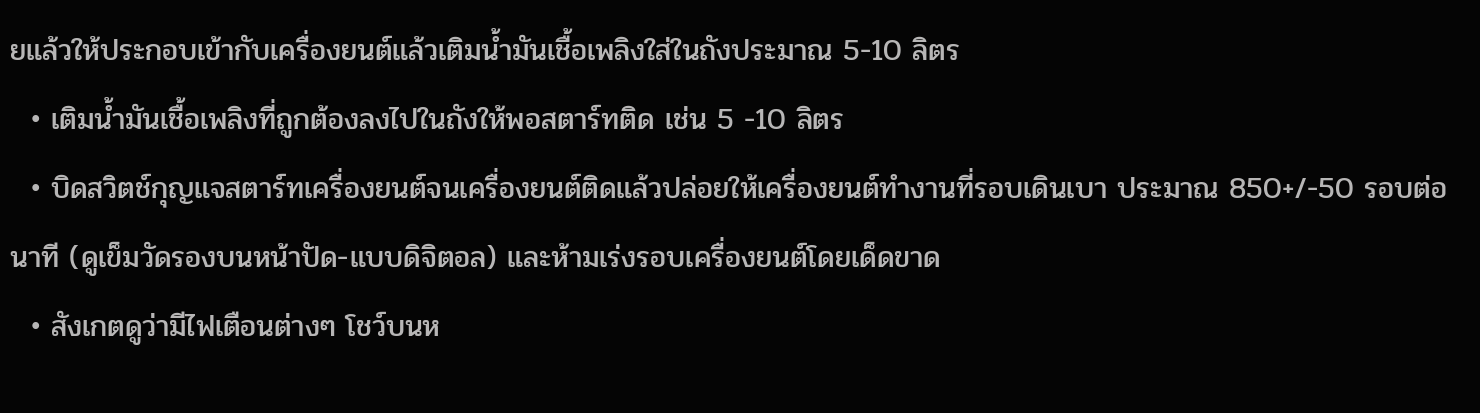ยแล้วให้ประกอบเข้ากับเครื่องยนต์แล้วเติมน้ำมันเชื้อเพลิงใส่ในถังประมาณ 5-10 ลิตร
  • เติมน้ำมันเชื้อเพลิงที่ถูกต้องลงไปในถังให้พอสตาร์ทติด เช่น 5 -10 ลิตร
  • บิดสวิตช์กุญแจสตาร์ทเครื่องยนต์จนเครื่องยนต์ติดแล้วปล่อยให้เครื่องยนต์ทำงานที่รอบเดินเบา ประมาณ 850+/-50 รอบต่อนาที (ดูเข็มวัดรองบนหน้าปัด-แบบดิจิตอล) และห้ามเร่งรอบเครื่องยนต์โดยเด็ดขาด
  • สังเกตดูว่ามีไฟเตือนต่างๆ โชว์บนห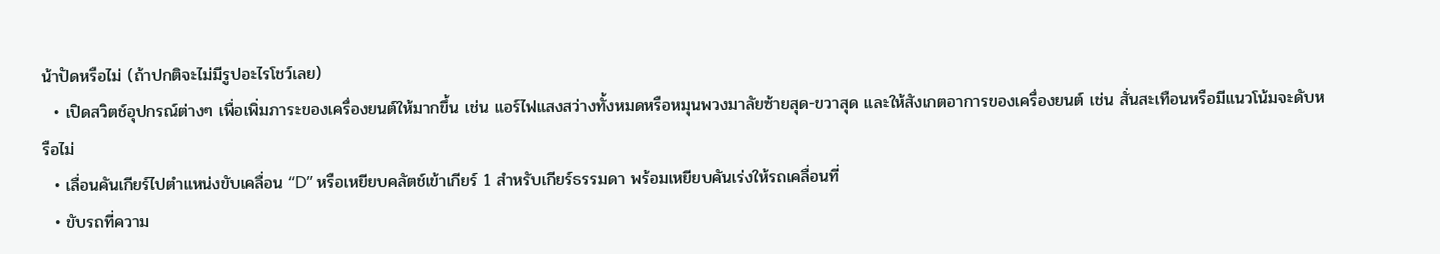น้าปัดหรือไม่ (ถ้าปกติจะไม่มีรูปอะไรโชว์เลย)
  • เปิดสวิตช์อุปกรณ์ต่างๆ เพื่อเพิ่มภาระของเครื่องยนต์ให้มากขึ้น เช่น แอร์ไฟแสงสว่างทั้งหมดหรือหมุนพวงมาลัยซ้ายสุด-ขวาสุด และให้สังเกตอาการของเครื่องยนต์ เช่น สั่นสะเทือนหรือมีแนวโน้มจะดับหรือไม่
  • เลื่อนคันเกียร์ไปตำแหน่งขับเคลื่อน “D” หรือเหยียบคลัตช์เข้าเกียร์ 1 สำหรับเกียร์ธรรมดา พร้อมเหยียบคันเร่งให้รถเคลื่อนที่
  • ขับรถที่ความ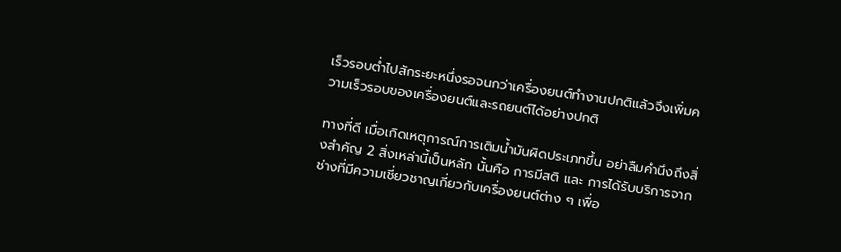เร็วรอบต่ำไปสักระยะหนึ่งรอจนกว่าเครื่องยนต์ทำงานปกติแล้วจึงเพิ่มความเร็วรอบของเครื่องยนต์และรถยนต์ได้อย่างปกติ

ทางที่ดี เมื่อเกิดเหตุการณ์การเติมน้ำมันผิดประเภทขึ้น อย่าลืมคำนึงถึงสิ่งสำคัญ 2 สิ่งเหล่านี้เป็นหลัก นั้นคือ การมีสติ และ การได้รับบริการจากช่างที่มีความเชี่ยวชาญเกี่ยวกับเครื่องยนต์ต่าง ๆ เพื่อ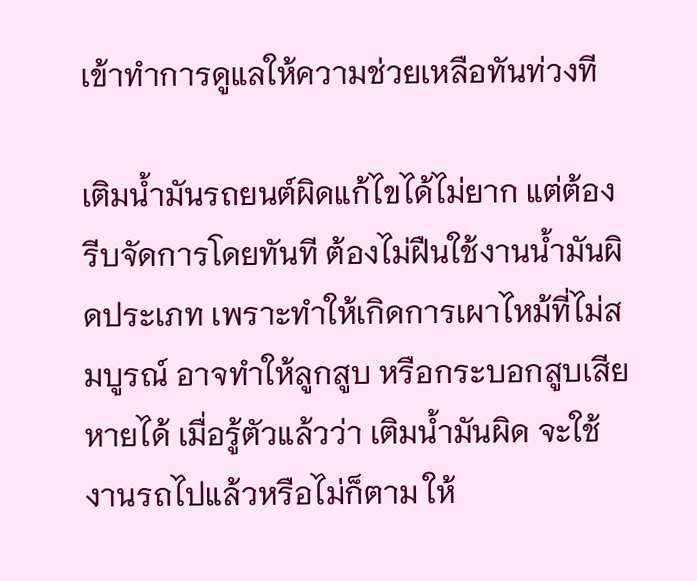เข้าทำการดูแลให้ความช่วยเหลือทันท่วงที

เติมน้ำมันรถยนต์ผิดแก้ไขได้ไม่ยาก แต่ต้องรีบจัดการโดยทันที ต้องไม่ฝืนใช้งานน้ำมันผิดประเภท เพราะทำให้เกิดการเผาไหม้ที่ไม่สมบูรณ์ อาจทำให้ลูกสูบ หรือกระบอกสูบเสียหายได้ เมื่อรู้ตัวแล้วว่า เติมน้ำมันผิด จะใช้งานรถไปแล้วหรือไม่ก็ตาม ให้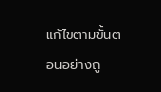แก้ไขตามขั้นตอนอย่างถู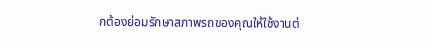กต้องย่อมรักษาสภาพรถของคุณให้ใช้งานต่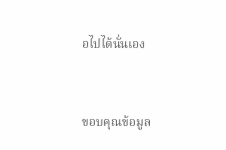อไปได้นั่นเอง


ขอบคุณข้อมูล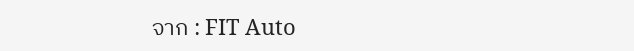จาก : FIT Auto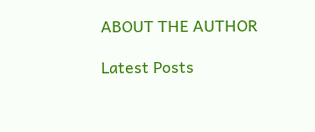ABOUT THE AUTHOR

Latest Posts